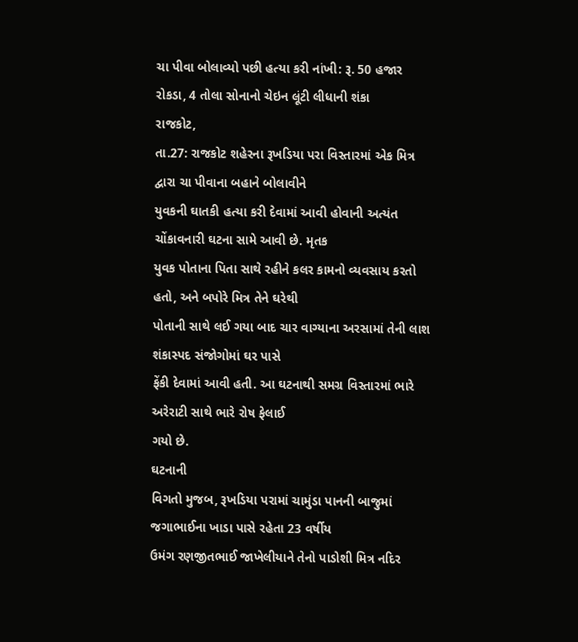ચા પીવા બોલાવ્યો પછી હત્યા કરી નાંખી: રૂ. 50 હજાર રોકડા, 4 તોલા સોનાનો ચેઇન લૂંટી લીધાની શંકા
રાજકોટ,
તા.27: રાજકોટ શહેરના રૂખડિયા પરા વિસ્તારમાં એક મિત્ર દ્વારા ચા પીવાના બહાને બોલાવીને
યુવકની ઘાતકી હત્યા કરી દેવામાં આવી હોવાની અત્યંત ચોંકાવનારી ઘટના સામે આવી છે. મૃતક
યુવક પોતાના પિતા સાથે રહીને કલર કામનો વ્યવસાય કરતો હતો, અને બપોરે મિત્ર તેને ઘરેથી
પોતાની સાથે લઈ ગયા બાદ ચાર વાગ્યાના અરસામાં તેની લાશ શંકાસ્પદ સંજોગોમાં ઘર પાસે
ફેંકી દેવામાં આવી હતી. આ ઘટનાથી સમગ્ર વિસ્તારમાં ભારે અરેરાટી સાથે ભારે રોષ ફેલાઈ
ગયો છે.
ઘટનાની
વિગતો મુજબ, રૂખડિયા પરામાં ચામુંડા પાનની બાજુમાં જગાભાઈના ખાડા પાસે રહેતા 23 વર્ષીય
ઉમંગ રણજીતભાઈ જાખેલીયાને તેનો પાડોશી મિત્ર નદિર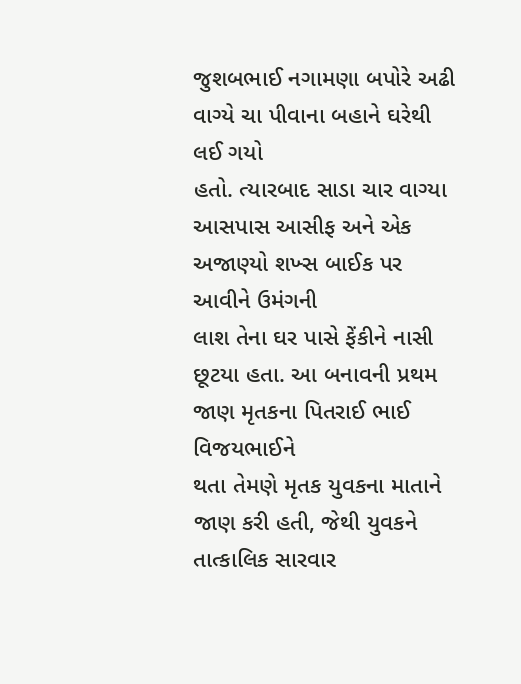જુશબભાઈ નગામણા બપોરે અઢી વાગ્યે ચા પીવાના બહાને ઘરેથી લઈ ગયો
હતો. ત્યારબાદ સાડા ચાર વાગ્યા આસપાસ આસીફ અને એક અજાણ્યો શખ્સ બાઈક પર આવીને ઉમંગની
લાશ તેના ઘર પાસે ફેંકીને નાસી છૂટયા હતા. આ બનાવની પ્રથમ જાણ મૃતકના પિતરાઈ ભાઈ વિજયભાઈને
થતા તેમણે મૃતક યુવકના માતાને જાણ કરી હતી, જેથી યુવકને તાત્કાલિક સારવાર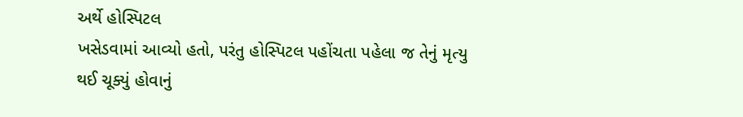અર્થે હોસ્પિટલ
ખસેડવામાં આવ્યો હતો, પરંતુ હોસ્પિટલ પહોંચતા પહેલા જ તેનું મૃત્યુ થઈ ચૂક્યું હોવાનું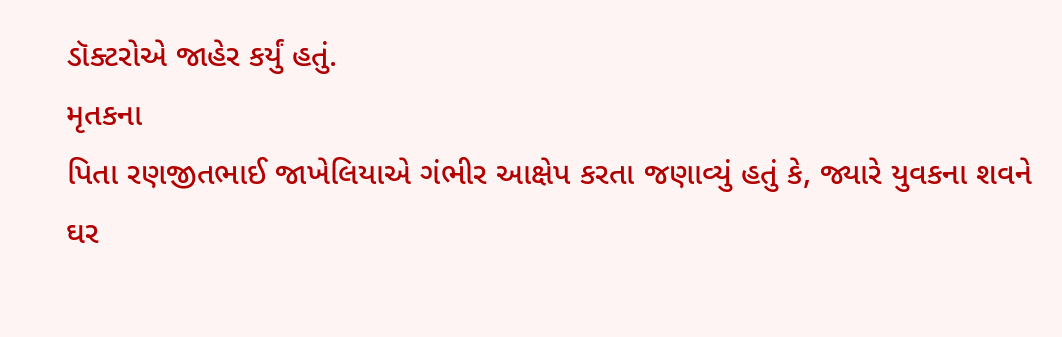ડૉક્ટરોએ જાહેર કર્યું હતું.
મૃતકના
પિતા રણજીતભાઈ જાખેલિયાએ ગંભીર આક્ષેપ કરતા જણાવ્યું હતું કે, જ્યારે યુવકના શવને ઘર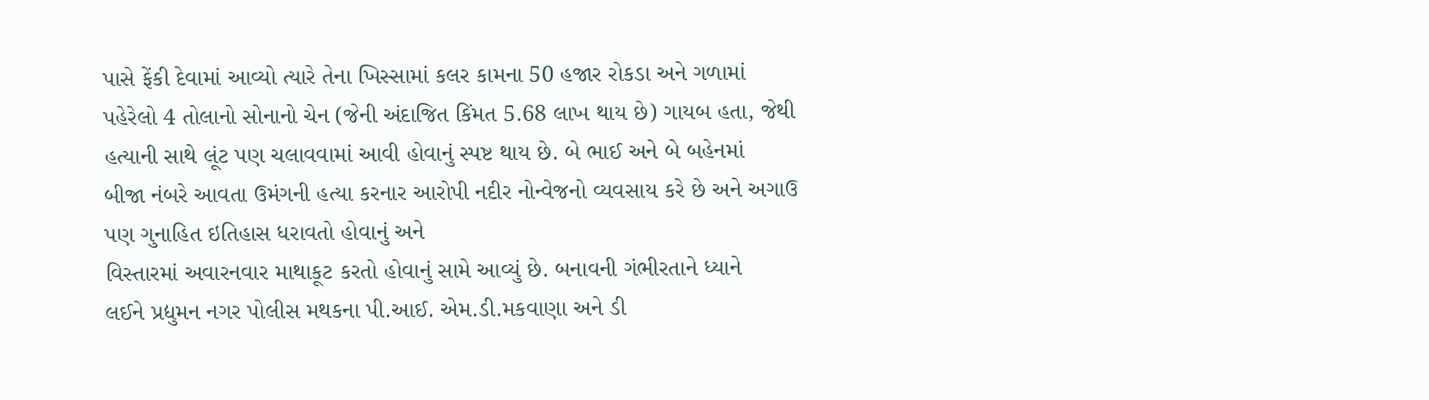પાસે ફેંકી દેવામાં આવ્યો ત્યારે તેના ખિસ્સામાં કલર કામના 50 હજાર રોકડા અને ગળામાં
પહેરેલો 4 તોલાનો સોનાનો ચેન (જેની અંદાજિત કિંમત 5.68 લાખ થાય છે) ગાયબ હતા, જેથી
હત્યાની સાથે લૂંટ પણ ચલાવવામાં આવી હોવાનું સ્પષ્ટ થાય છે. બે ભાઈ અને બે બહેનમાં
બીજા નંબરે આવતા ઉમંગની હત્યા કરનાર આરોપી નદીર નોન્વેજનો વ્યવસાય કરે છે અને અગાઉ પણ ગુનાહિત ઇતિહાસ ધરાવતો હોવાનું અને
વિસ્તારમાં અવારનવાર માથાકૂટ કરતો હોવાનું સામે આવ્યું છે. બનાવની ગંભીરતાને ધ્યાને
લઈને પ્રદ્યુમન નગર પોલીસ મથકના પી.આઈ. એમ.ડી.મકવાણા અને ડી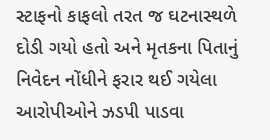સ્ટાફનો કાફલો તરત જ ઘટનાસ્થળે
દોડી ગયો હતો અને મૃતકના પિતાનું નિવેદન નોંધીને ફરાર થઈ ગયેલા આરોપીઓને ઝડપી પાડવા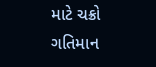માટે ચક્રો ગતિમાન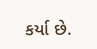કર્યા છે.